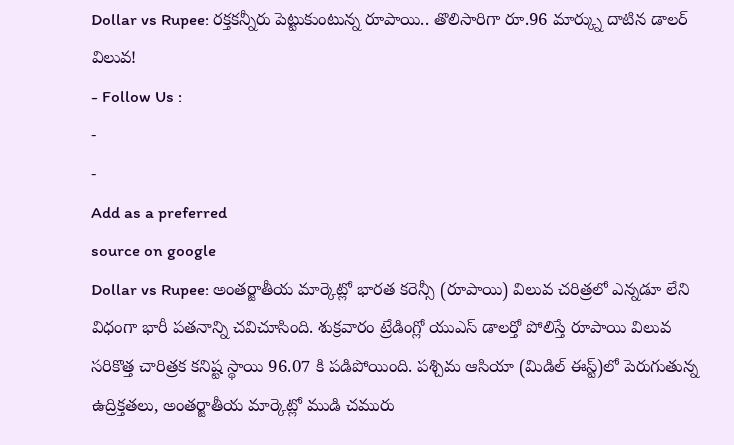Dollar vs Rupee: రక్తకన్నీరు పెట్టుకుంటున్న రూపాయి.. తొలిసారిగా రూ.96 మార్క్ను దాటిన డాలర్ విలువ!
- Follow Us :
-
-
Add as a preferred
source on google
Dollar vs Rupee: అంతర్జాతీయ మార్కెట్లో భారత కరెన్సీ (రూపాయి) విలువ చరిత్రలో ఎన్నడూ లేని విధంగా భారీ పతనాన్ని చవిచూసింది. శుక్రవారం ట్రేడింగ్లో యుఎస్ డాలర్తో పోలిస్తే రూపాయి విలువ సరికొత్త చారిత్రక కనిష్ట స్థాయి 96.07 కి పడిపోయింది. పశ్చిమ ఆసియా (మిడిల్ ఈస్ట్)లో పెరుగుతున్న ఉద్రిక్తతలు, అంతర్జాతీయ మార్కెట్లో ముడి చమురు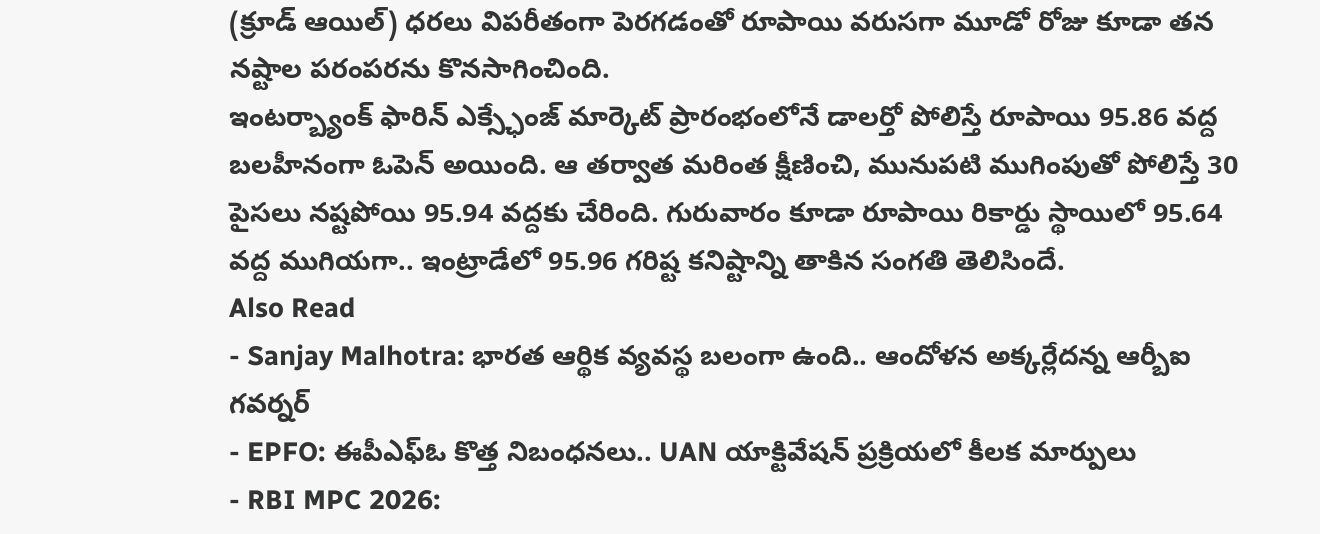(క్రూడ్ ఆయిల్) ధరలు విపరీతంగా పెరగడంతో రూపాయి వరుసగా మూడో రోజు కూడా తన నష్టాల పరంపరను కొనసాగించింది.
ఇంటర్బ్యాంక్ ఫారిన్ ఎక్స్ఛేంజ్ మార్కెట్ ప్రారంభంలోనే డాలర్తో పోలిస్తే రూపాయి 95.86 వద్ద బలహీనంగా ఓపెన్ అయింది. ఆ తర్వాత మరింత క్షీణించి, మునుపటి ముగింపుతో పోలిస్తే 30 పైసలు నష్టపోయి 95.94 వద్దకు చేరింది. గురువారం కూడా రూపాయి రికార్డు స్థాయిలో 95.64 వద్ద ముగియగా.. ఇంట్రాడేలో 95.96 గరిష్ట కనిష్టాన్ని తాకిన సంగతి తెలిసిందే.
Also Read
- Sanjay Malhotra: భారత ఆర్థిక వ్యవస్థ బలంగా ఉంది.. ఆందోళన అక్కర్లేదన్న ఆర్బీఐ గవర్నర్
- EPFO: ఈపీఎఫ్ఓ కొత్త నిబంధనలు.. UAN యాక్టివేషన్ ప్రక్రియలో కీలక మార్పులు
- RBI MPC 2026: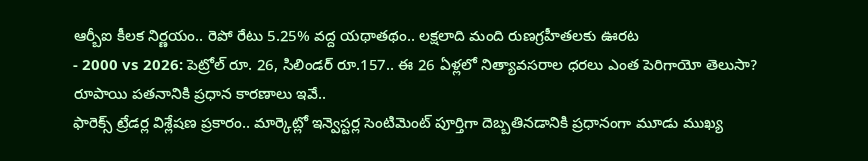ఆర్బీఐ కీలక నిర్ణయం.. రెపో రేటు 5.25% వద్ద యథాతథం.. లక్షలాది మంది రుణగ్రహీతలకు ఊరట
- 2000 vs 2026: పెట్రోల్ రూ. 26, సిలిండర్ రూ.157.. ఈ 26 ఏళ్లలో నిత్యావసరాల ధరలు ఎంత పెరిగాయో తెలుసా?
రూపాయి పతనానికి ప్రధాన కారణాలు ఇవే..
ఫారెక్స్ ట్రేడర్ల విశ్లేషణ ప్రకారం.. మార్కెట్లో ఇన్వెస్టర్ల సెంటిమెంట్ పూర్తిగా దెబ్బతినడానికి ప్రధానంగా మూడు ముఖ్య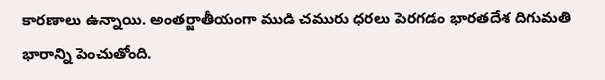కారణాలు ఉన్నాయి. అంతర్జాతీయంగా ముడి చమురు ధరలు పెరగడం భారతదేశ దిగుమతి భారాన్ని పెంచుతోంది.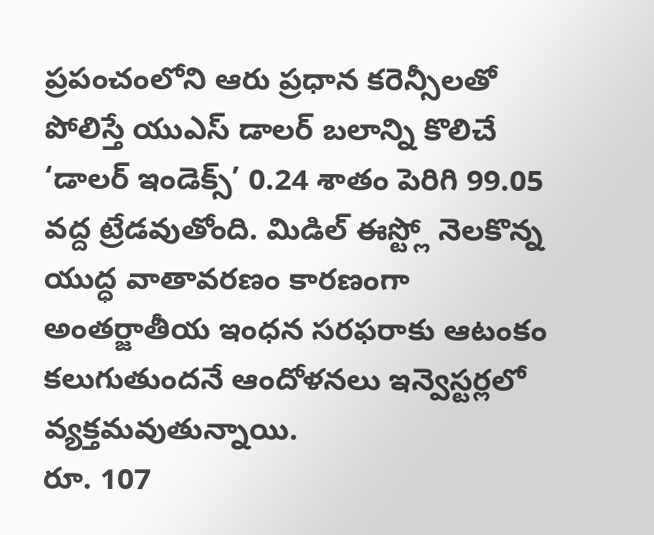ప్రపంచంలోని ఆరు ప్రధాన కరెన్సీలతో పోలిస్తే యుఎస్ డాలర్ బలాన్ని కొలిచే ‘డాలర్ ఇండెక్స్’ 0.24 శాతం పెరిగి 99.05 వద్ద ట్రేడవుతోంది. మిడిల్ ఈస్ట్లో నెలకొన్న యుద్ధ వాతావరణం కారణంగా అంతర్జాతీయ ఇంధన సరఫరాకు ఆటంకం కలుగుతుందనే ఆందోళనలు ఇన్వెస్టర్లలో వ్యక్తమవుతున్నాయి.
రూ. 107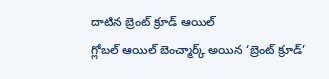దాటిన బ్రెంట్ క్రూడ్ ఆయిల్
గ్లోబల్ ఆయిల్ బెంచ్మార్క్ అయిన ‘బ్రెంట్ క్రూడ్’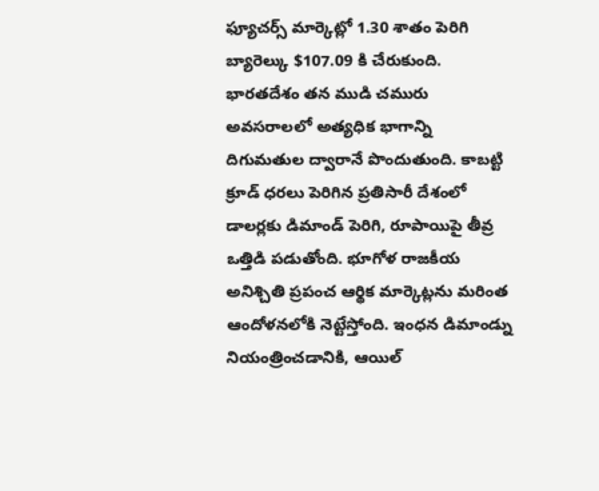ఫ్యూచర్స్ మార్కెట్లో 1.30 శాతం పెరిగి బ్యారెల్కు $107.09 కి చేరుకుంది. భారతదేశం తన ముడి చమురు అవసరాలలో అత్యధిక భాగాన్ని దిగుమతుల ద్వారానే పొందుతుంది. కాబట్టి క్రూడ్ ధరలు పెరిగిన ప్రతిసారీ దేశంలో డాలర్లకు డిమాండ్ పెరిగి, రూపాయిపై తీవ్ర ఒత్తిడి పడుతోంది. భూగోళ రాజకీయ అనిశ్చితి ప్రపంచ ఆర్థిక మార్కెట్లను మరింత ఆందోళనలోకి నెట్టేస్తోంది. ఇంధన డిమాండ్ను నియంత్రించడానికి, ఆయిల్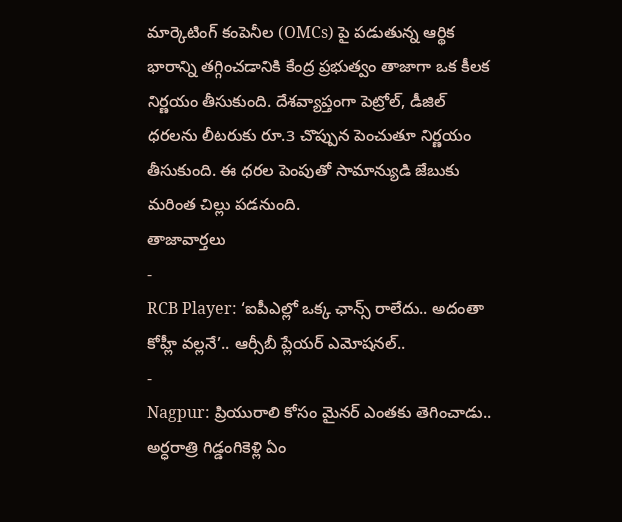మార్కెటింగ్ కంపెనీల (OMCs) పై పడుతున్న ఆర్థిక భారాన్ని తగ్గించడానికి కేంద్ర ప్రభుత్వం తాజాగా ఒక కీలక నిర్ణయం తీసుకుంది. దేశవ్యాప్తంగా పెట్రోల్, డీజిల్ ధరలను లీటరుకు రూ.3 చొప్పున పెంచుతూ నిర్ణయం తీసుకుంది. ఈ ధరల పెంపుతో సామాన్యుడి జేబుకు మరింత చిల్లు పడనుంది.
తాజావార్తలు
-
RCB Player: ‘ఐపీఎల్లో ఒక్క ఛాన్స్ రాలేదు.. అదంతా కోహ్లీ వల్లనే’.. ఆర్సీబీ ప్లేయర్ ఎమోషనల్..
-
Nagpur: ప్రియురాలి కోసం మైనర్ ఎంతకు తెగించాడు.. అర్ధరాత్రి గిడ్డంగికెళ్లి ఏం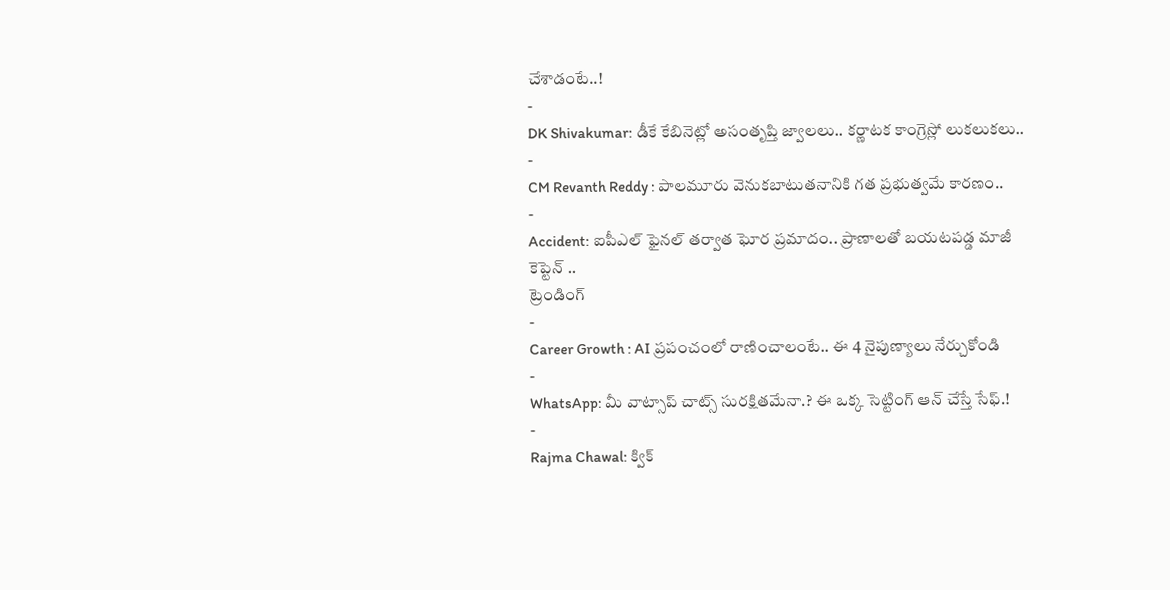చేశాడంటే..!
-
DK Shivakumar: డీకే కేబినెట్లో అసంతృప్తి జ్వాలలు.. కర్ణాటక కాంగ్రెస్లో లుకలుకలు..
-
CM Revanth Reddy : పాలమూరు వెనుకబాటుతనానికి గత ప్రభుత్వమే కారణం..
-
Accident: ఐపీఎల్ ఫైనల్ తర్వాత ఘోర ప్రమాదం.. ప్రాణాలతో బయటపడ్డ మాజీ కెప్టెన్ ..
ట్రెండింగ్
-
Career Growth : AI ప్రపంచంలో రాణించాలంటే.. ఈ 4 నైపుణ్యాలు నేర్చుకోండి
-
WhatsApp: మీ వాట్సాప్ చాట్స్ సురక్షితమేనా.? ఈ ఒక్క సెట్టింగ్ ఆన్ చేస్తే సేఫ్.!
-
Rajma Chawal: క్విక్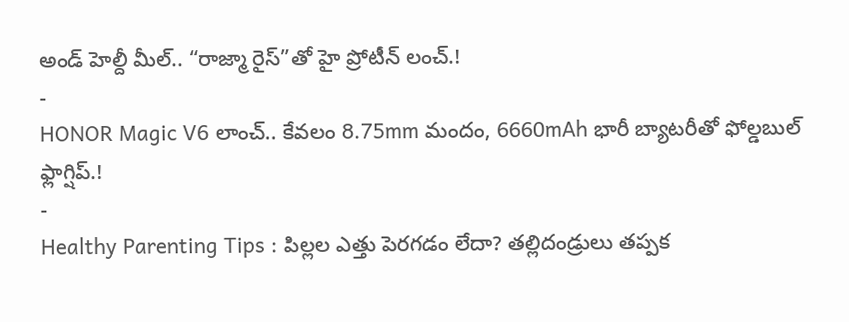అండ్ హెల్దీ మీల్.. “రాజ్మా రైస్”తో హై ప్రోటీన్ లంచ్.!
-
HONOR Magic V6 లాంచ్.. కేవలం 8.75mm మందం, 6660mAh భారీ బ్యాటరీతో ఫోల్డబుల్ ఫ్లాగ్షిప్.!
-
Healthy Parenting Tips : పిల్లల ఎత్తు పెరగడం లేదా? తల్లిదండ్రులు తప్పక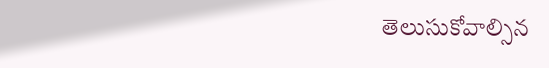తెలుసుకోవాల్సిన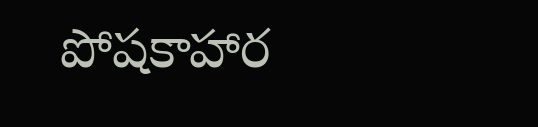పోషకాహార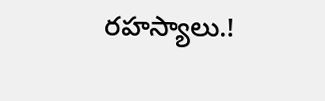రహస్యాలు.!